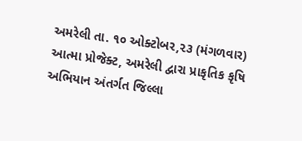અમરેલી તા. ૧૦ ઓક્ટોબર,૨૩ (મંગળવાર) આત્મા પ્રોજેક્ટ, અમરેલી દ્વારા પ્રાકૃતિક કૃષિ અભિયાન અંતર્ગત જિલ્લા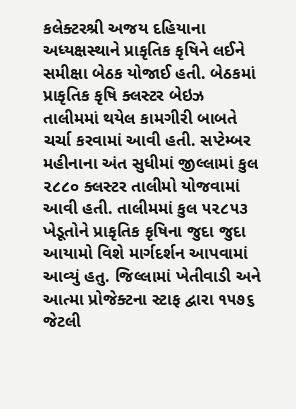કલેક્ટરશ્રી અજય દહિયાના અધ્યક્ષસ્થાને પ્રાકૃતિક કૃષિને લઈને સમીક્ષા બેઠક યોજાઈ હતી. બેઠકમાં પ્રાકૃતિક કૃષિ ક્લસ્ટર બેઇઝ તાલીમમાં થયેલ કામગીરી બાબતે ચર્ચા કરવામાં આવી હતી. સપ્ટેમ્બર મહીનાના અંત સુધીમાં જીલ્લામાં કુલ ૨૮૮૦ ક્લસ્ટર તાલીમો યોજવામાં આવી હતી. તાલીમમાં કુલ ૫૨૮૫૩ ખેડૂતોને પ્રાકૃતિક કૃષિના જુદા જુદા આયામો વિશે માર્ગદર્શન આપવામાં આવ્યું હતુ. જિલ્લામાં ખેતીવાડી અને આત્મા પ્રોજેક્ટના સ્ટાફ દ્વારા ૧૫૭૬ જેટલી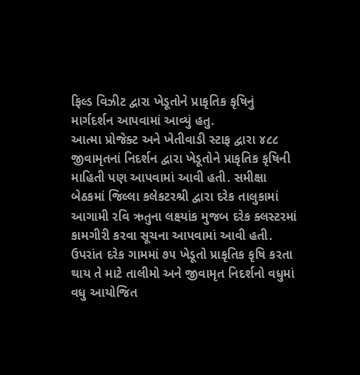ફિલ્ડ વિઝીટ દ્વારા ખેડૂતોને પ્રાકૃતિક કૃષિનું માર્ગદર્શન આપવામાં આવ્યું હતુ.
આત્મા પ્રોજેક્ટ અને ખેતીવાડી સ્ટાફ દ્વારા ૪૮૮ જીવામૃતનાં નિદર્શન દ્વારા ખેડૂતોને પ્રાકૃતિક કૃષિની માહિતી પણ આપવામાં આવી હતી. સમીક્ષા બેઠકમાં જિલ્લા કલેકટરશ્રી દ્વારા દરેક તાલુકામાં આગામી રવિ ઋતુના લક્ષ્યાંક મુજબ દરેક ક્લસ્ટરમાં કામગીરી કરવા સૂચના આપવામાં આવી હતી. ઉપરાંત દરેક ગામમાં ૭૫ ખેડૂતો પ્રાકૃતિક કૃષિ કરતા થાય તે માટે તાલીમો અને જીવામૃત નિદર્શનો વધુમાં વધુ આયોજિત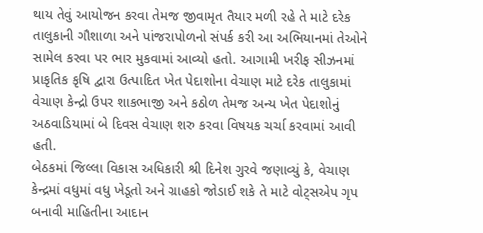થાય તેવું આયોજન કરવા તેમજ જીવામૃત તૈયાર મળી રહે તે માટે દરેક તાલુકાની ગૌશાળા અને પાંજરાપોળનો સંપર્ક કરી આ અભિયાનમાં તેઓને સામેલ કરવા પર ભાર મુકવામાં આવ્યો હતો. આગામી ખરીફ સીઝનમાં પ્રાકૃતિક કૃષિ દ્વારા ઉત્પાદિત ખેત પેદાશોના વેચાણ માટે દરેક તાલુકામાં વેચાણ કેન્દ્રો ઉપર શાકભાજી અને કઠોળ તેમજ અન્ય ખેત પેદાશોનું અઠવાડિયામાં બે દિવસ વેચાણ શરુ કરવા વિષયક ચર્ચા કરવામાં આવી હતી.
બેઠકમાં જિલ્લા વિકાસ અધિકારી શ્રી દિનેશ ગુરવે જણાવ્યું કે, વેચાણ કેન્દ્રમાં વધુમાં વધુ ખેડૂતો અને ગ્રાહકો જોડાઈ શકે તે માટે વોટ્સએપ ગૃપ બનાવી માહિતીના આદાન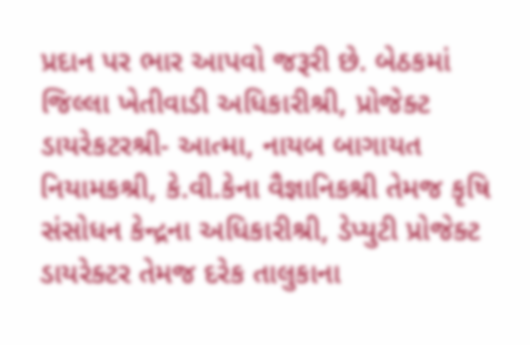પ્રદાન પર ભાર આપવો જરૂરી છે. બેઠકમાં જિલ્લા ખેતીવાડી અધિકારીશ્રી, પ્રોજેક્ટ ડાયરેકટરશ્રી- આત્મા, નાયબ બાગાયત નિયામકશ્રી, કે.વી.કેના વૈજ્ઞાનિકશ્રી તેમજ કૃષિ સંસોધન કેન્દ્રના અધિકારીશ્રી, ડેપ્યુટી પ્રોજેક્ટ ડાયરેક્ટર તેમજ દરેક તાલુકાના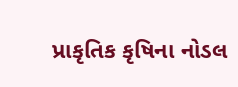પ્રાકૃતિક કૃષિના નોડલ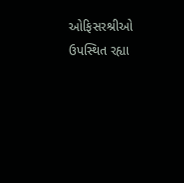ઓફિસરશ્રીઓ ઉપસ્થિત રહ્યા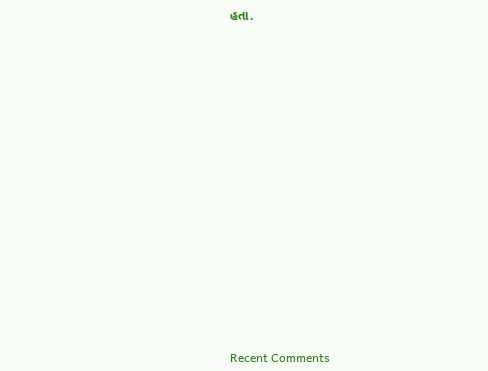હતા.


















Recent Comments